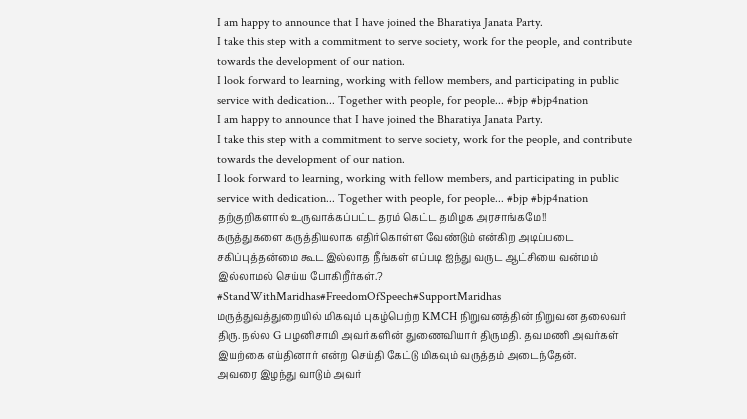I am happy to announce that I have joined the Bharatiya Janata Party.
I take this step with a commitment to serve society, work for the people, and contribute towards the development of our nation.
I look forward to learning, working with fellow members, and participating in public service with dedication... Together with people, for people... #bjp #bjp4nation
I am happy to announce that I have joined the Bharatiya Janata Party.
I take this step with a commitment to serve society, work for the people, and contribute towards the development of our nation.
I look forward to learning, working with fellow members, and participating in public service with dedication... Together with people, for people... #bjp #bjp4nation
தற்குறிகளால் உருவாக்கப்பட்ட தரம் கெட்ட தமிழக அரசாங்கமே!!
கருத்துகளை கருத்தியலாக எதிர்கொள்ள வேண்டும் என்கிற அடிப்படை சகிப்புத்தன்மை கூட இல்லாத நீங்கள் எப்படி ஐந்து வருட ஆட்சியை வன்மம் இல்லாமல் செய்ய போகிறீர்கள்.?
#StandWithMaridhas#FreedomOfSpeech#SupportMaridhas
மருத்துவத்துறையில் மிகவும் புகழ்பெற்ற KMCH நிறுவனத்தின் நிறுவன தலைவர் திரு. நல்ல G பழனிசாமி அவர்களின் துணைவியார் திருமதி. தவமணி அவர்கள் இயற்கை எய்தினார் என்ற செய்தி கேட்டு மிகவும் வருத்தம் அடைந்தேன்.
அவரை இழந்து வாடும் அவர்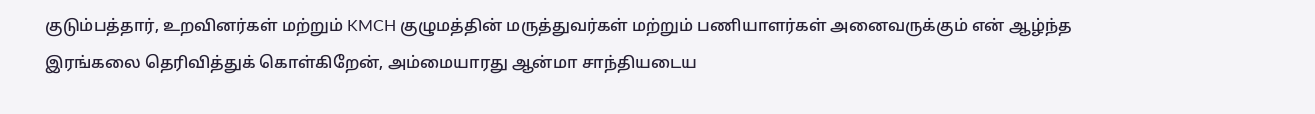குடும்பத்தார், உறவினர்கள் மற்றும் KMCH குழுமத்தின் மருத்துவர்கள் மற்றும் பணியாளர்கள் அனைவருக்கும் என் ஆழ்ந்த இரங்கலை தெரிவித்துக் கொள்கிறேன், அம்மையாரது ஆன்மா சாந்தியடைய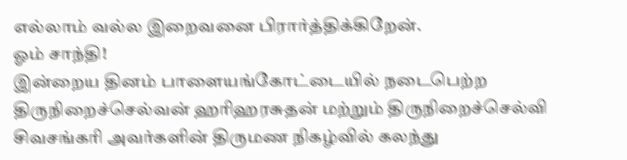எல்லாம் வல்ல இறைவனை பிரார்த்திக்கிறேன்.
ஓம் சாந்தி!
இன்றைய தினம் பாளையங்கோட்டையில் நடைபெற்ற திருநிறைச்செல்வன் ஹரிஹரசுதன் மற்றும் திருநிறைச்செல்வி சிவசங்கரி அவர்களின் திருமண நிகழ்வில் கலந்து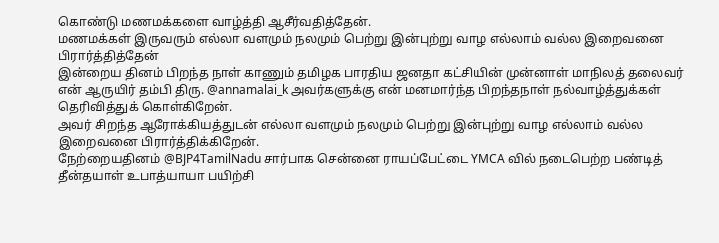கொண்டு மணமக்களை வாழ்த்தி ஆசீர்வதித்தேன்.
மணமக்கள் இருவரும் எல்லா வளமும் நலமும் பெற்று இன்புற்று வாழ எல்லாம் வல்ல இறைவனை பிரார்த்தித்தேன்
இன்றைய தினம் பிறந்த நாள் காணும் தமிழக பாரதிய ஜனதா கட்சியின் முன்னாள் மாநிலத் தலைவர் என் ஆருயிர் தம்பி திரு. @annamalai_k அவர்களுக்கு என் மனமார்ந்த பிறந்தநாள் நல்வாழ்த்துக்கள் தெரிவித்துக் கொள்கிறேன்.
அவர் சிறந்த ஆரோக்கியத்துடன் எல்லா வளமும் நலமும் பெற்று இன்புற்று வாழ எல்லாம் வல்ல இறைவனை பிரார்த்திக்கிறேன்.
நேற்றையதினம் @BJP4TamilNadu சார்பாக சென்னை ராயப்பேட்டை YMCA வில் நடைபெற்ற பண்டித் தீன்தயாள் உபாத்யாயா பயிற்சி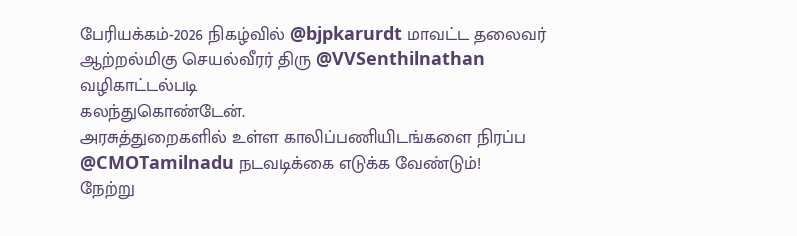பேரியக்கம்-2026 நிகழ்வில் @bjpkarurdt மாவட்ட தலைவர் ஆற்றல்மிகு செயல்வீரர் திரு @VVSenthilnathan வழிகாட்டல்படி
கலந்துகொண்டேன்.
அரசுத்துறைகளில் உள்ள காலிப்பணியிடங்களை நிரப்ப @CMOTamilnadu நடவடிக்கை எடுக்க வேண்டும்!
நேற்று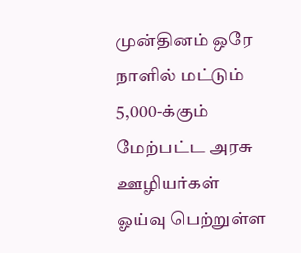முன்தினம் ஒரே நாளில் மட்டும் 5,000-க்கும் மேற்பட்ட அரசு ஊழியர்கள் ஓய்வு பெற்றுள்ள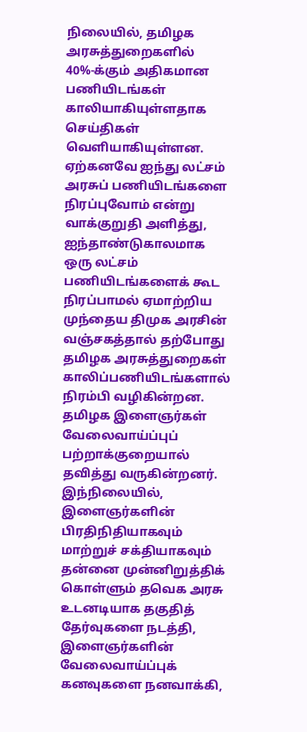நிலையில், தமிழக அரசுத்துறைகளில் 40%-க்கும் அதிகமான பணியிடங்கள் காலியாகியுள்ளதாக செய்திகள் வெளியாகியுள்ளன.
ஏற்கனவே ஐந்து லட்சம் அரசுப் பணியிடங்களை நிரப்புவோம் என்று வாக்குறுதி அளித்து, ஐந்தாண்டுகாலமாக ஒரு லட்சம் பணியிடங்களைக் கூட நிரப்பாமல் ஏமாற்றிய முந்தைய திமுக அரசின் வஞ்சகத்தால் தற்போது தமிழக அரசுத்துறைகள் காலிப்பணியிடங்களால் நிரம்பி வழிகின்றன. தமிழக இளைஞர்கள் வேலைவாய்ப்புப் பற்றாக்குறையால் தவித்து வருகின்றனர்.
இந்நிலையில், இளைஞர்களின் பிரதிநிதியாகவும் மாற்றுச் சக்தியாகவும் தன்னை முன்னிறுத்திக் கொள்ளும் தவெக அரசு உடனடியாக தகுதித் தேர்வுகளை நடத்தி, இளைஞர்களின் வேலைவாய்ப்புக் கனவுகளை நனவாக்கி,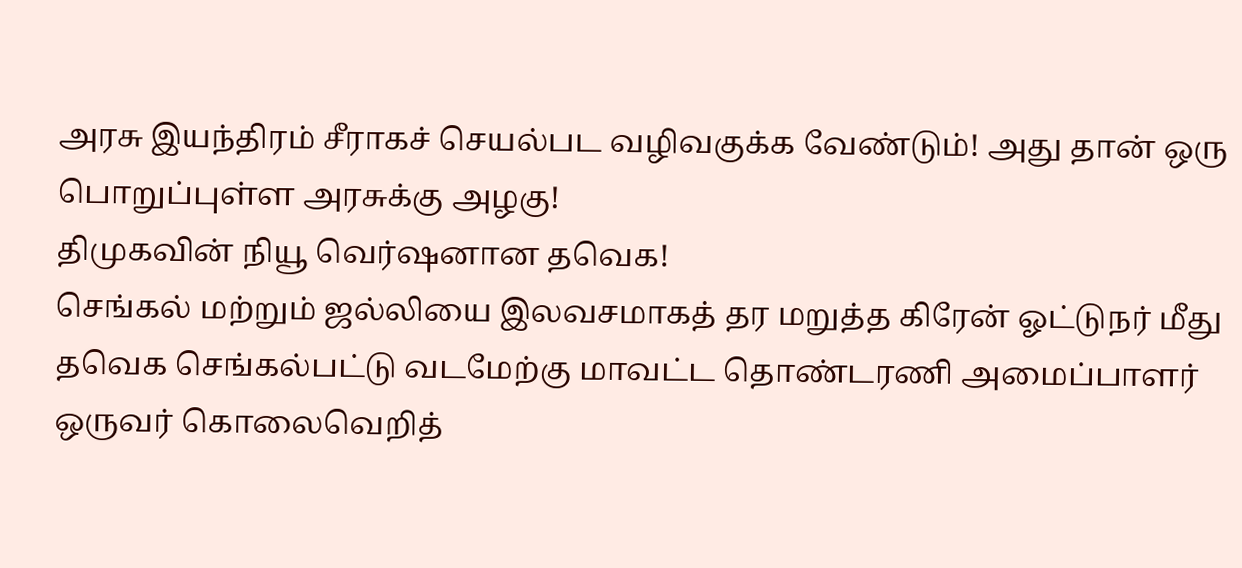அரசு இயந்திரம் சீராகச் செயல்பட வழிவகுக்க வேண்டும்! அது தான் ஒரு பொறுப்புள்ள அரசுக்கு அழகு!
திமுகவின் நியூ வெர்ஷனான தவெக!
செங்கல் மற்றும் ஜல்லியை இலவசமாகத் தர மறுத்த கிரேன் ஓட்டுநர் மீது தவெக செங்கல்பட்டு வடமேற்கு மாவட்ட தொண்டரணி அமைப்பாளர் ஒருவர் கொலைவெறித்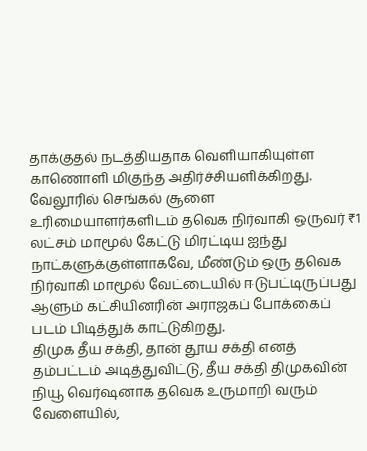தாக்குதல் நடத்தியதாக வெளியாகியுள்ள காணொளி மிகுந்த அதிர்ச்சியளிக்கிறது.
வேலூரில் செங்கல் சூளை உரிமையாளர்களிடம் தவெக நிர்வாகி ஒருவர் ₹1 லட்சம் மாமூல் கேட்டு மிரட்டிய ஐந்து நாட்களுக்குள்ளாகவே, மீண்டும் ஒரு தவெக நிர்வாகி மாமூல் வேட்டையில் ஈடுபட்டிருப்பது ஆளும் கட்சியினரின் அராஜகப் போக்கைப் படம் பிடித்துக் காட்டுகிறது.
திமுக தீய சக்தி, தான் தூய சக்தி எனத் தம்பட்டம் அடித்துவிட்டு, தீய சக்தி திமுகவின் நியூ வெர்ஷனாக தவெக உருமாறி வரும் வேளையில்,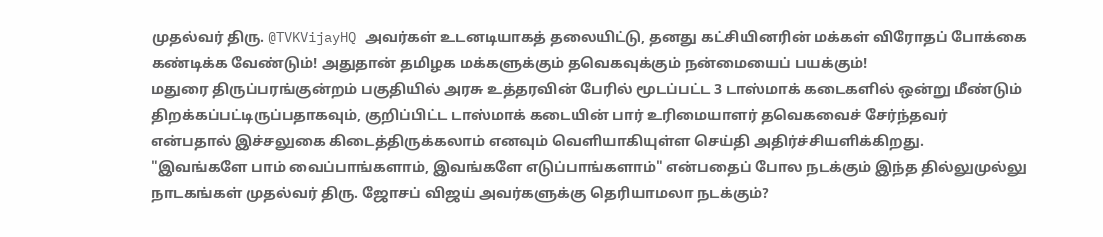முதல்வர் திரு. @TVKVijayHQ அவர்கள் உடனடியாகத் தலையிட்டு, தனது கட்சியினரின் மக்கள் விரோதப் போக்கை கண்டிக்க வேண்டும்! அதுதான் தமிழக மக்களுக்கும் தவெகவுக்கும் நன்மையைப் பயக்கும்!
மதுரை திருப்பரங்குன்றம் பகுதியில் அரசு உத்தரவின் பேரில் மூடப்பட்ட 3 டாஸ்மாக் கடைகளில் ஒன்று மீண்டும் திறக்கப்பட்டிருப்பதாகவும், குறிப்பிட்ட டாஸ்மாக் கடையின் பார் உரிமையாளர் தவெகவைச் சேர்ந்தவர் என்பதால் இச்சலுகை கிடைத்திருக்கலாம் எனவும் வெளியாகியுள்ள செய்தி அதிர்ச்சியளிக்கிறது.
"இவங்களே பாம் வைப்பாங்களாம், இவங்களே எடுப்பாங்களாம்" என்பதைப் போல நடக்கும் இந்த தில்லுமுல்லு நாடகங்கள் முதல்வர் திரு. ஜோசப் விஜய் அவர்களுக்கு தெரியாமலா நடக்கும்?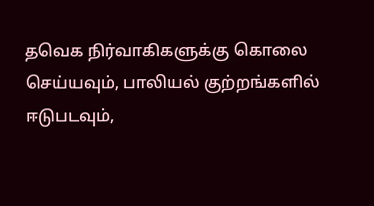தவெக நிர்வாகிகளுக்கு கொலை செய்யவும், பாலியல் குற்றங்களில் ஈடுபடவும்,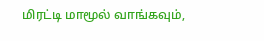மிரட்டி மாமூல் வாங்கவும்,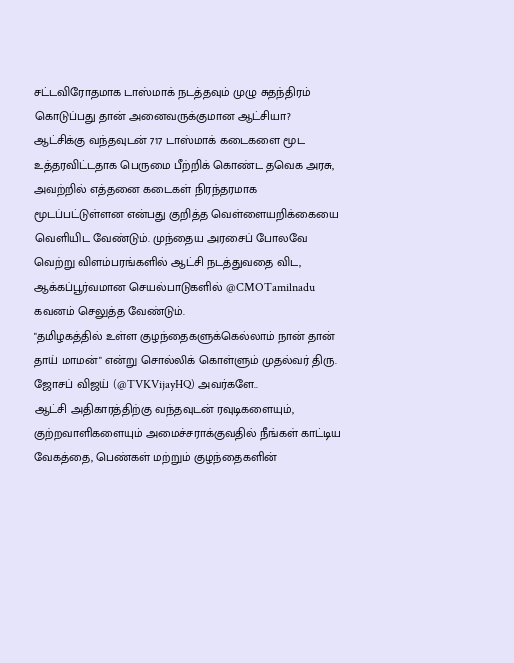சட்டவிரோதமாக டாஸ்மாக் நடத்தவும் முழு சுதந்திரம் கொடுப்பது தான் அனைவருக்குமான ஆட்சியா?
ஆட்சிக்கு வந்தவுடன் 717 டாஸ்மாக் கடைகளை மூட உத்தரவிட்டதாக பெருமை பீற்றிக் கொண்ட தவெக அரசு, அவற்றில் எத்தனை கடைகள் நிரந்தரமாக மூடப்பட்டுள்ளன என்பது குறித்த வெள்ளையறிக்கையை வெளியிட வேண்டும். முந்தைய அரசைப் போலவே வெற்று விளம்பரங்களில் ஆட்சி நடத்துவதை விட, ஆக்கப்பூர்வமான செயல்பாடுகளில் @CMOTamilnadu கவனம் செலுத்த வேண்டும்.
"தமிழகத்தில் உள்ள குழந்தைகளுக்கெல்லாம் நான் தான் தாய் மாமன்" என்று சொல்லிக் கொள்ளும் முதல்வர் திரு. ஜோசப் விஜய் (@TVKVijayHQ) அவர்களே..
ஆட்சி அதிகாரத்திற்கு வந்தவுடன் ரவுடிகளையும், குற்றவாளிகளையும் அமைச்சராக்குவதில் நீங்கள் காட்டிய வேகத்தை, பெண்கள் மற்றும் குழந்தைகளின்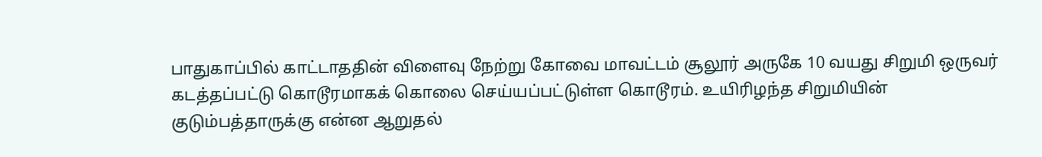பாதுகாப்பில் காட்டாததின் விளைவு நேற்று கோவை மாவட்டம் சூலூர் அருகே 10 வயது சிறுமி ஒருவர் கடத்தப்பட்டு கொடூரமாகக் கொலை செய்யப்பட்டுள்ள கொடூரம். உயிரிழந்த சிறுமியின் குடும்பத்தாருக்கு என்ன ஆறுதல்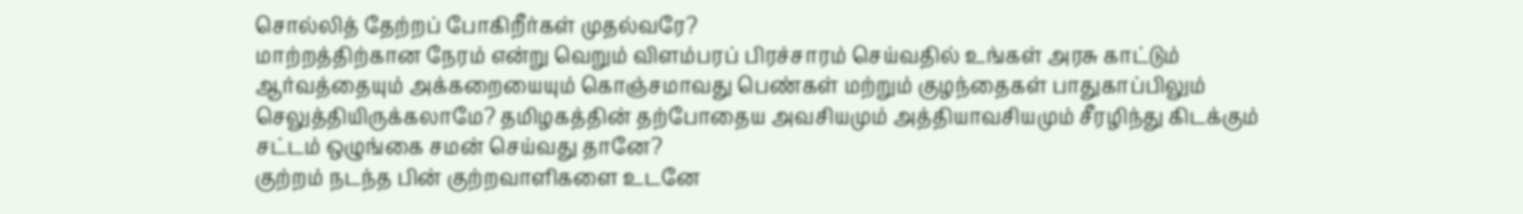சொல்லித் தேற்றப் போகிறீர்கள் முதல்வரே?
மாற்றத்திற்கான நேரம் என்று வெறும் விளம்பரப் பிரச்சாரம் செய்வதில் உங்கள் அரசு காட்டும் ஆர்வத்தையும் அக்கறையையும் கொஞ்சமாவது பெண்கள் மற்றும் குழந்தைகள் பாதுகாப்பிலும் செலுத்தியிருக்கலாமே? தமிழகத்தின் தற்போதைய அவசியமும் அத்தியாவசியமும் சீரழிந்து கிடக்கும் சட்டம் ஒழுங்கை சமன் செய்வது தானே?
குற்றம் நடந்த பின் குற்றவாளிகளை உடனே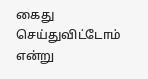கைது செய்துவிட்டோம் என்று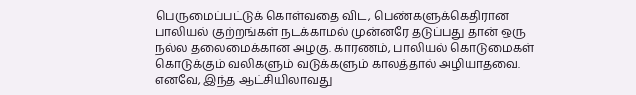பெருமைப்பட்டுக் கொள்வதை விட, பெண்களுக்கெதிரான பாலியல் குற்றங்கள் நடக்காமல் முன்னரே தடுப்பது தான் ஒரு நல்ல தலைமைக்கான அழகு. காரணம், பாலியல் கொடுமைகள் கொடுக்கும் வலிகளும் வடுக்களும் காலத்தால் அழியாதவை.
எனவே, இந்த ஆட்சியிலாவது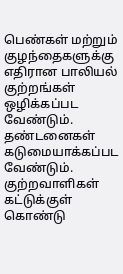பெண்கள் மற்றும் குழந்தைகளுக்கு எதிரான பாலியல் குற்றங்கள் ஒழிக்கப்பட வேண்டும். தண்டனைகள் கடுமையாக்கப்பட வேண்டும். குற்றவாளிகள் கட்டுக்குள் கொண்டு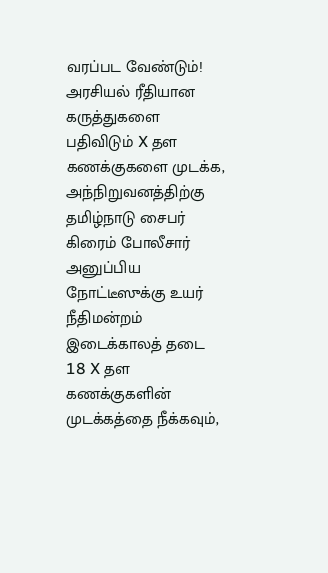வரப்பட வேண்டும்!
அரசியல் ரீதியான கருத்துகளை பதிவிடும் X தள கணக்குகளை முடக்க, அந்நிறுவனத்திற்கு தமிழ்நாடு சைபர் கிரைம் போலீசார் அனுப்பிய நோட்டீஸுக்கு உயர் நீதிமன்றம் இடைக்காலத் தடை
18 X தள கணக்குகளின் முடக்கத்தை நீக்கவும்,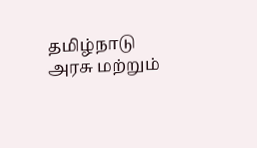தமிழ்நாடு அரசு மற்றும்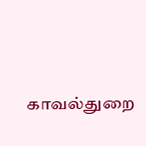காவல்துறை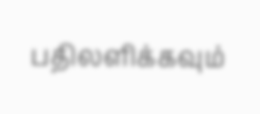பதிலளிக்கவும்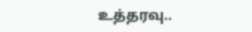உத்தரவு..